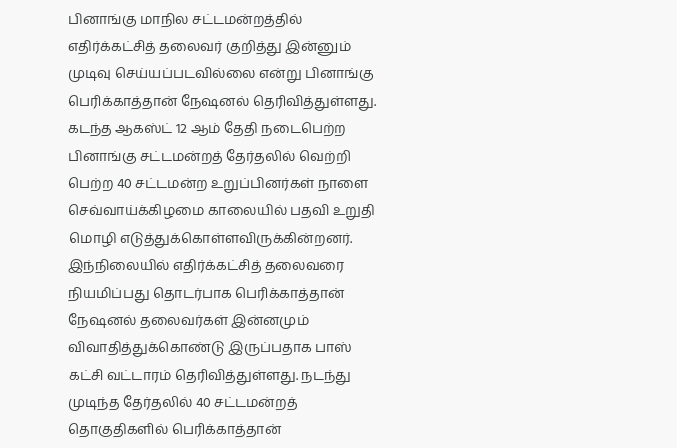பினாங்கு மாநில சட்டமன்றத்தில் எதிர்க்கட்சித் தலைவர் குறித்து இன்னும் முடிவு செய்யப்படவில்லை என்று பினாங்கு பெரிக்காத்தான் நேஷனல் தெரிவித்துள்ளது. கடந்த ஆகஸ்ட் 12 ஆம் தேதி நடைபெற்ற பினாங்கு சட்டமன்றத் தேர்தலில் வெற்றி பெற்ற 40 சட்டமன்ற உறுப்பினர்கள் நாளை செவ்வாய்க்கிழமை காலையில் பதவி உறுதி மொழி எடுத்துக்கொள்ளவிருக்கின்றனர். இந்நிலையில் எதிர்க்கட்சித் தலைவரை நியமிப்பது தொடர்பாக பெரிக்காத்தான் நேஷனல் தலைவர்கள் இன்னமும் விவாதித்துக்கொண்டு இருப்பதாக பாஸ் கட்சி வட்டாரம் தெரிவித்துள்ளது. நடந்து முடிந்த தேர்தலில் 40 சட்டமன்றத் தொகுதிகளில் பெரிக்காத்தான்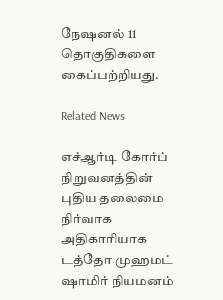நேஷனல் 11 தொகுதிகளை கைப்பற்றியது.

Related News

எச்ஆர்டி கோர்ப் நிறுவனத்தின் புதிய தலைமை நிர்வாக அதிகாரியாக டத்தோ முஹமட் ஷாமிர் நியமனம்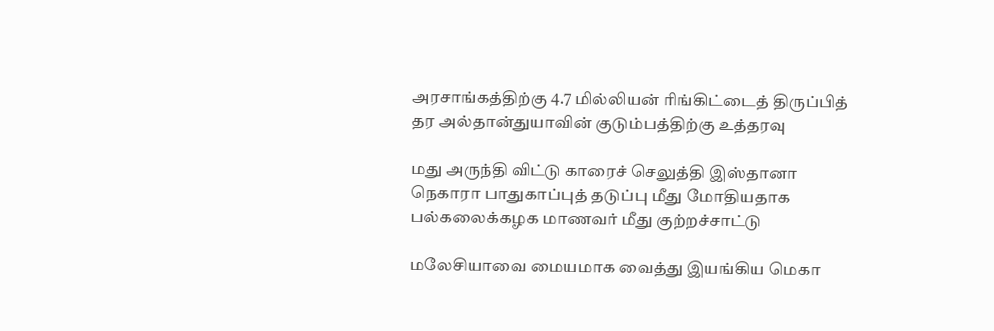அரசாங்கத்திற்கு 4.7 மில்லியன் ரிங்கிட்டைத் திருப்பித் தர அல்தான்துயாவின் குடும்பத்திற்கு உத்தரவு

மது அருந்தி விட்டு காரைச் செலுத்தி இஸ்தானா நெகாரா பாதுகாப்புத் தடுப்பு மீது மோதியதாக பல்கலைக்கழக மாணவர் மீது குற்றச்சாட்டு

மலேசியாவை மையமாக வைத்து இயங்கிய மெகா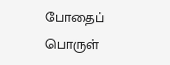போதைப் பொருள்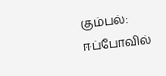கும்பல்: ஈப்போவில்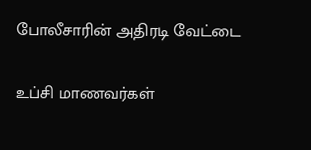போலீசாரின் அதிரடி வேட்டை

உப்சி மாணவர்கள்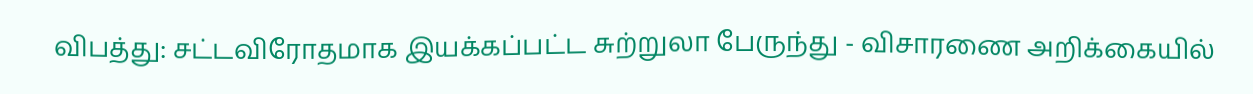விபத்து: சட்டவிரோதமாக இயக்கப்பட்ட சுற்றுலா பேருந்து - விசாரணை அறிக்கையில்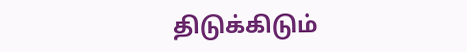திடுக்கிடும்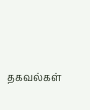தகவல்கள்